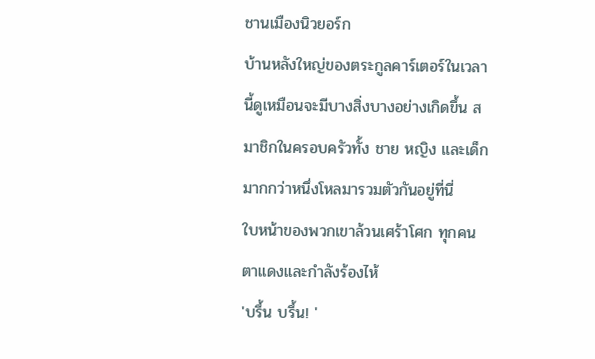ชานเมืองนิวยอร์ก
บ้านหลังใหญ่ของตระกูลคาร์เตอร์ในเวลานี้ดูเหมือนจะมีบางสิ่งบางอย่างเกิดขึ้น สมาชิกในครอบครัวทั้ง ชาย หญิง และเด็กมากกว่าหนึ่งโหลมารวมตัวกันอยู่ที่นี่
ใบหน้าของพวกเขาล้วนเศร้าโศก ทุกคนตาแดงและกำลังร้องไห้
'บรึ้น บรึ้น! '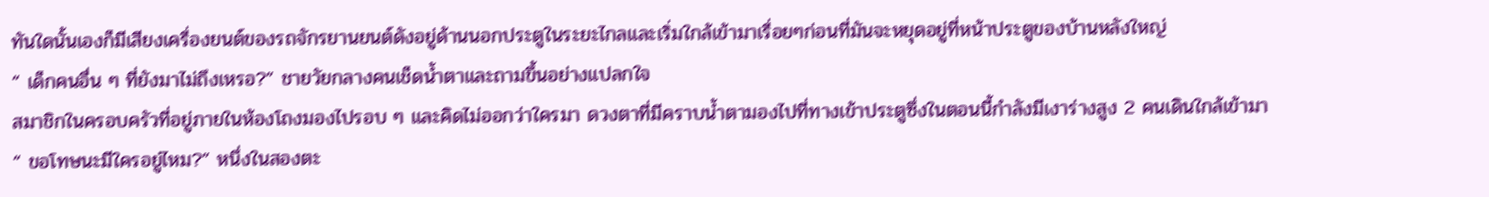ทันใดนั้นเองก็มีเสียงเครื่องยนต์ของรถจักรยานยนต์ดังอยู่ด้านนอกประตูในระยะไกลและเริ่มใกล้เข้ามาเรื่อยๆก่อนที่มันจะหยุดอยู่ที่หน้าประตูของบ้านหลังใหญ่
“ เด็กคนอื่น ๆ ที่ยังมาไม่ถึงเหรอ?” ชายวัยกลางคนเช็ดน้ำตาและถามขึ้นอย่างแปลกใจ
สมาชิกในครอบครัวที่อยู่ภายในห้องโถงมองไปรอบ ๆ และคิดไม่ออกว่าใครมา ดวงตาที่มีคราบน้ำตามองไปที่ทางเข้าประตูซึ่งในตอนนี้กำลังมีเงาร่างสูง 2 คนเดินใกล้เข้ามา
“ ขอโทษนะมีใครอยู่ไหม?” หนึ่งในสองตะ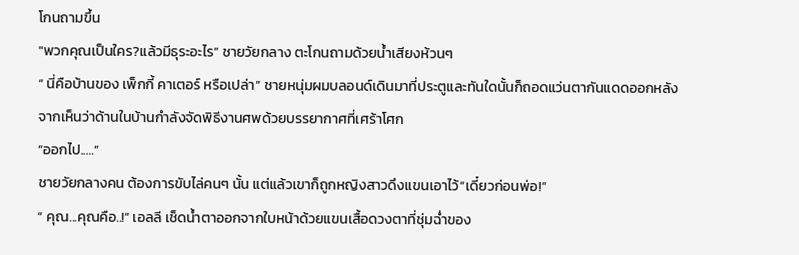โกนถามขึ้น
"พวกคุณเป็นใคร?แล้วมีธุระอะไร” ชายวัยกลาง ตะโกนถามด้วยน้ำเสียงห้วนๆ
“ นี่คือบ้านของ เพ็กกี้ คาเตอร์ หรือเปล่า” ชายหนุ่มผมบลอนด์เดินมาที่ประตูและทันใดนั้นก็ถอดแว่นตากันแดดออกหลังจากเห็นว่าด้านในบ้านกำลังจัดพิธีงานศพด้วยบรรยากาศที่เศร้าโศก
“ออกไป..…”
ชายวัยกลางคน ต้องการขับไล่คนๆ นั้น แต่แล้วเขาก็ถูกหญิงสาวดึงแขนเอาไว้“เดี๋ยวก่อนพ่อ!”
“ คุณ...คุณคือ..!” เอลลี เช็ดน้ำตาออกจากใบหน้าด้วยแขนเสื้อดวงตาที่ชุ่มฉ่ำของ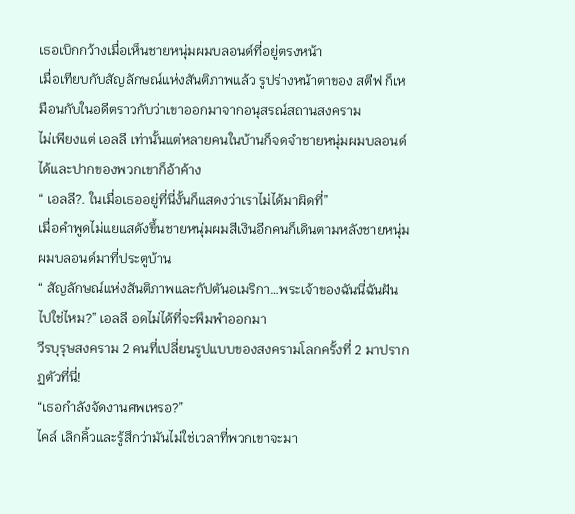เธอเบิกกว้างเมื่อเห็นชายหนุ่มผมบลอนด์ที่อยู่ตรงหน้า
เมื่อเทียบกับสัญลักษณ์แห่งสันติภาพแล้ว รูปร่างหน้าตาของ สตีฟ ก็เหมือนกับในอดีตราวกับว่าเขาออกมาจากอนุสรณ์สถานสงคราม
ไม่เพียงแต่ เอลลี เท่านั้นแต่หลายคนในบ้านก็จดจำชายหนุ่มผมบลอนด์ได้และปากของพวกเขาก็อ้าค้าง
“ เอลลี?. ในเมื่อเธออยู่ที่นี่งั้นก็แสดงว่าเราไม่ได้มาผิดที่”
เมื่อคำพูดไม่แยแสดังขึ้นชายหนุ่มผมสีเงินอีกคนก็เดินตามหลังชายหนุ่มผมบลอนด์มาที่ประตูบ้าน
“ สัญลักษณ์แห่งสันติภาพและกัปตันอเมริกา…พระเจ้าของฉันนี่ฉันฝันไปใช่ไหม?” เอลลี อดไม่ได้ที่จะพึมพำออกมา
วีรบุรุษสงคราม 2 คนที่เปลี่ยนรูปแบบของสงครามโลกครั้งที่ 2 มาปรากฏตัวที่นี่!
“เธอกำลังจัดงานศพเหรอ?”
ไคล์ เลิกคิ้วและรู้สึกว่ามันไม่ใช่เวลาที่พวกเขาจะมา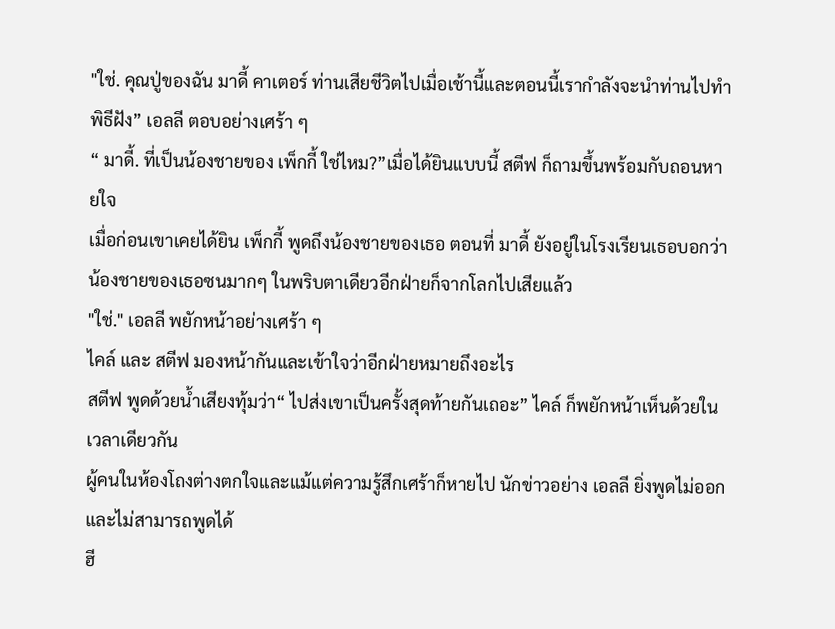"ใช่. คุณปู่ของฉัน มาดี้ คาเตอร์ ท่านเสียชีวิตไปเมื่อเช้านี้และตอนนี้เรากำลังจะนำท่านไปทำพิธีฝัง” เอลลี ตอบอย่างเศร้า ๆ
“ มาดี้. ที่เป็นน้องชายของ เพ็กกี้ ใช่ไหม?”เมื่อได้ยินแบบนี้ สตีฟ ก็ถามขึ้นพร้อมกับถอนหายใจ
เมื่อก่อนเขาเคยได้ยิน เพ็กกี้ พูดถึงน้องชายของเธอ ตอนที่ มาดี้ ยังอยู่ในโรงเรียนเธอบอกว่าน้องชายของเธอซนมากๆ ในพริบตาเดียวอีกฝ่ายก็จากโลกไปเสียแล้ว
"ใช่." เอลลี พยักหน้าอย่างเศร้า ๆ
ไคล์ และ สตีฟ มองหน้ากันและเข้าใจว่าอีกฝ่ายหมายถึงอะไร
สตีฟ พูดด้วยน้ำเสียงทุ้มว่า“ ไปส่งเขาเป็นครั้งสุดท้ายกันเถอะ” ไคล์ ก็พยักหน้าเห็นด้วยในเวลาเดียวกัน
ผู้คนในห้องโถงต่างตกใจและแม้แต่ความรู้สึกเศร้าก็หายไป นักข่าวอย่าง เอลลี ยิ่งพูดไม่ออกและไม่สามารถพูดได้
ฮี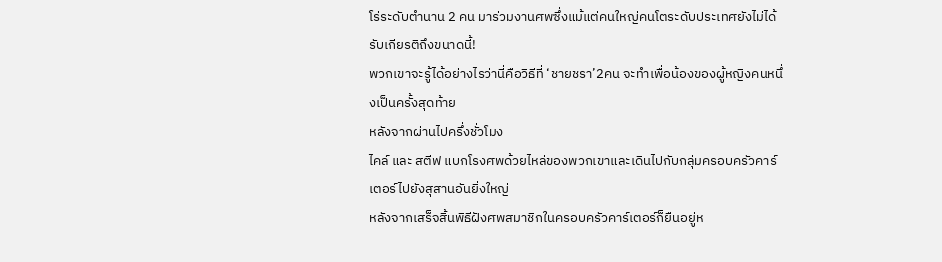โร่ระดับตำนาน 2 คน มาร่วมงานศพซึ่งแม้แต่คนใหญ่คนโตระดับประเทศยังไม่ได้รับเกียรติถึงขนาดนี้!
พวกเขาจะรู้ได้อย่างไรว่านี่คือวิธีที่ ‘ชายชรา’2คน จะทำเพื่อน้องของผู้หญิงคนหนึ่งเป็นครั้งสุดท้าย
หลังจากผ่านไปครึ่งชั่วโมง
ไคล์ และ สตีฟ แบกโรงศพด้วยไหล่ของพวกเขาและเดินไปกับกลุ่มครอบครัวคาร์เตอร์ไปยังสุสานอันยิ่งใหญ่
หลังจากเสร็จสิ้นพิธีฝังศพสมาชิกในครอบครัวคาร์เตอร์ก็ยืนอยู่ห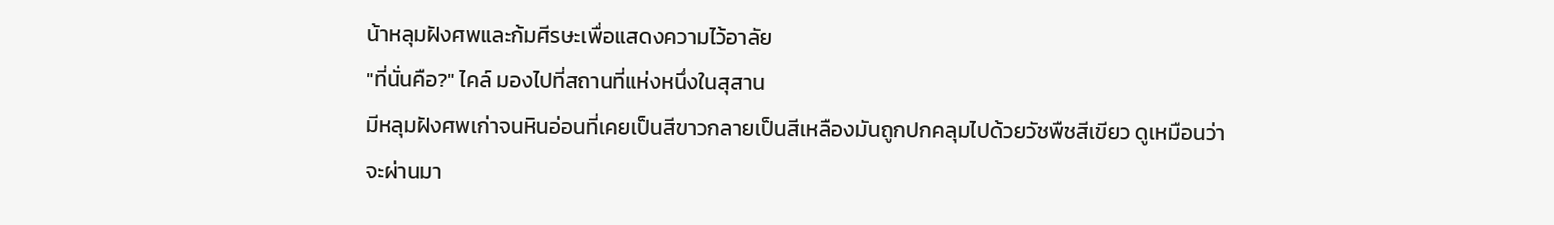น้าหลุมฝังศพและก้มศีรษะเพื่อแสดงความไว้อาลัย
"ที่นั่นคือ?" ไคล์ มองไปที่สถานที่แห่งหนึ่งในสุสาน
มีหลุมฝังศพเก่าจนหินอ่อนที่เคยเป็นสีขาวกลายเป็นสีเหลืองมันถูกปกคลุมไปด้วยวัชพืชสีเขียว ดูเหมือนว่าจะผ่านมา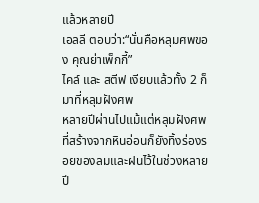แล้วหลายปี
เอลลี ตอบว่า:“นั่นคือหลุมศพของ คุณย่าเพ็กกี้”
ไคล์ และ สตีฟ เงียบแล้วทั้ง 2 ก็มาที่หลุมฝังศพ
หลายปีผ่านไปแม้แต่หลุมฝังศพที่สร้างจากหินอ่อนก็ยังทิ้งร่องรอยของลมและฝนไว้ในช่วงหลายปี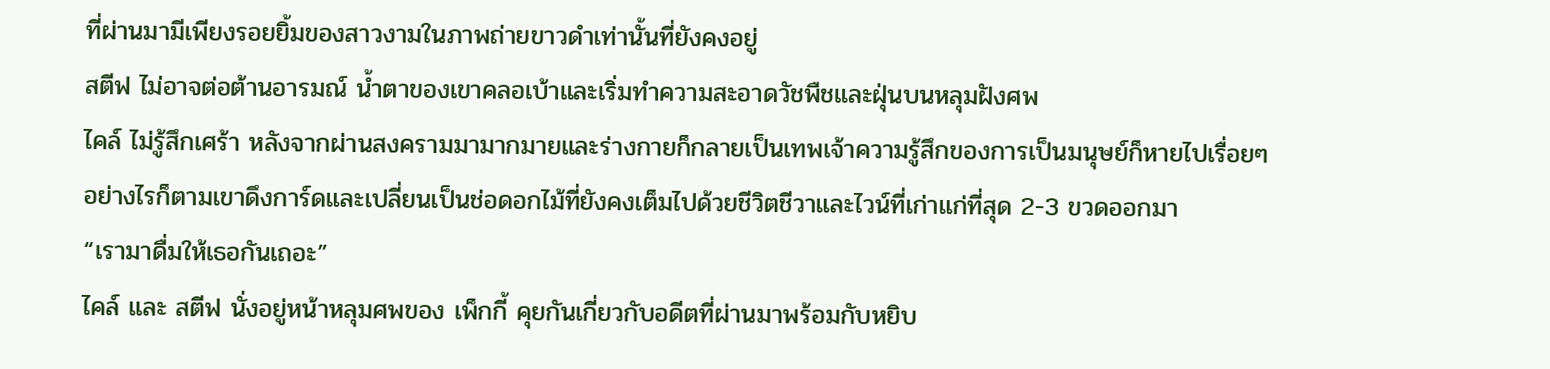ที่ผ่านมามีเพียงรอยยิ้มของสาวงามในภาพถ่ายขาวดำเท่านั้นที่ยังคงอยู่
สตีฟ ไม่อาจต่อต้านอารมณ์ น้ำตาของเขาคลอเบ้าและเริ่มทำความสะอาดวัชพืชและฝุ่นบนหลุมฝังศพ
ไคล์ ไม่รู้สึกเศร้า หลังจากผ่านสงครามมามากมายและร่างกายก็กลายเป็นเทพเจ้าความรู้สึกของการเป็นมนุษย์ก็หายไปเรื่อยๆ
อย่างไรก็ตามเขาดึงการ์ดและเปลี่ยนเป็นช่อดอกไม้ที่ยังคงเต็มไปด้วยชีวิตชีวาและไวน์ที่เก่าแก่ที่สุด 2-3 ขวดออกมา
“เรามาดื่มให้เธอกันเถอะ”
ไคล์ และ สตีฟ นั่งอยู่หน้าหลุมศพของ เพ็กกี้ คุยกันเกี่ยวกับอดีตที่ผ่านมาพร้อมกับหยิบ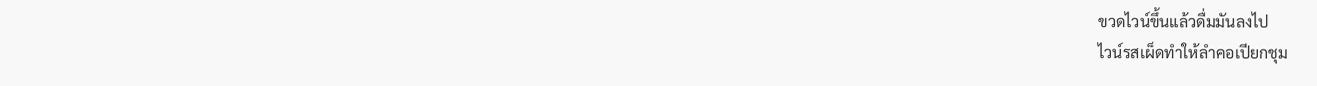ขวดไวน์ขึ้นแล้วดื่มมันลงไป
ไวน์รสเผ็ดทำให้ลำคอเปียกชุม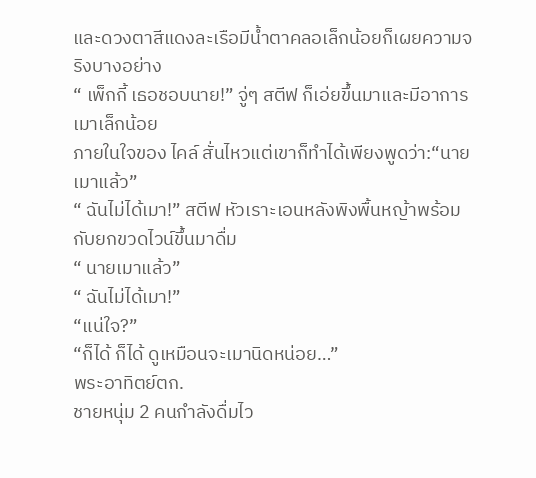และดวงตาสีแดงละเรือมีน้ำตาคลอเล็กน้อยก็เผยความจริงบางอย่าง
“ เพ็กกี้ เธอชอบนาย!” จู่ๆ สตีฟ ก็เอ่ยขึ้นมาและมีอาการเมาเล็กน้อย
ภายในใจของ ไคล์ สั่นไหวแต่เขาก็ทำได้เพียงพูดว่า:“นายเมาแล้ว”
“ ฉันไม่ได้เมา!” สตีฟ หัวเราะเอนหลังพิงพื้นหญ้าพร้อมกับยกขวดไวน์ขึ้นมาดื่ม
“ นายเมาแล้ว”
“ ฉันไม่ได้เมา!”
“แน่ใจ?”
“ก็ได้ ก็ได้ ดูเหมือนจะเมานิดหน่อย…”
พระอาทิตย์ตก.
ชายหนุ่ม 2 คนกำลังดื่มไว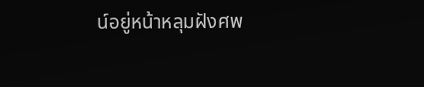น์อยู่หน้าหลุมฝังศพ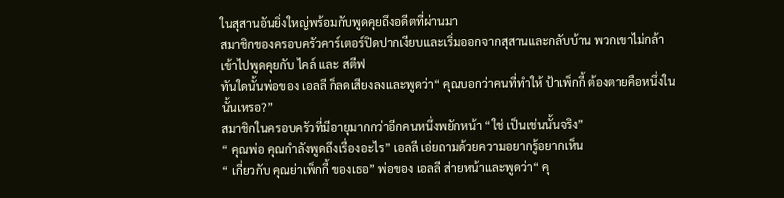ในสุสานอันยิ่งใหญ่พร้อมกับพูดคุยถึงอดีตที่ผ่านมา
สมาชิกของครอบครัวคาร์เตอร์ปิดปากเงียบและเริ่มออกจากสุสานและกลับบ้าน พวกเขาไม่กล้าเข้าไปพูดคุยกับ ไคล์ และ สตีฟ
ทันใดนั้นพ่อของ เอลลี ก็ลดเสียงลงและพูดว่า“ คุณบอกว่าคนที่ทำให้ ป้าเพ็กกี้ ต้องตายคือหนึ่งในนั้นเหรอ?”
สมาชิกในครอบครัวที่มีอายุมากกว่าอีกคนหนึ่งพยักหน้า “ใช่ เป็นเช่นนั้นจริง”
“ คุณพ่อ คุณกำลังพูดถึงเรื่องอะไร” เอลลี เอ่ยถามด้วยความอยากรู้อยากเห็น
“ เกี่ยวกับ คุณย่าเพ็กกี้ ของเธอ” พ่อของ เอลลี ส่ายหน้าและพูดว่า“ คุ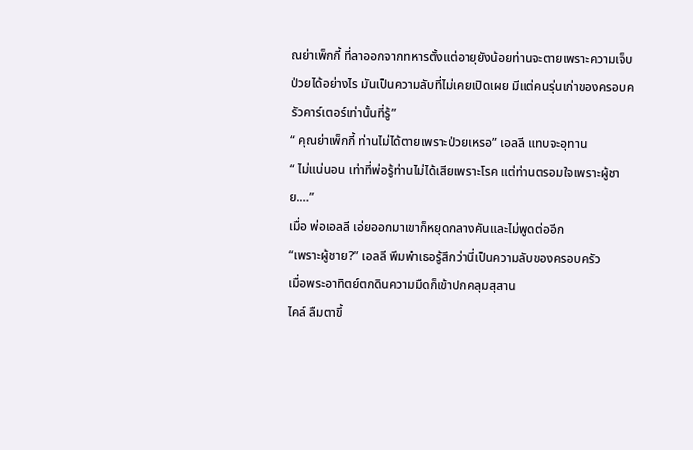ณย่าเพ็กกี้ ที่ลาออกจากทหารตั้งแต่อายุยังน้อยท่านจะตายเพราะความเจ็บป่วยได้อย่างไร มันเป็นความลับที่ไม่เคยเปิดเผย มีแต่คนรุ่นเก่าของครอบครัวคาร์เตอร์เท่านั้นที่รู้”
“ คุณย่าเพ็กกี้ ท่านไม่ได้ตายเพราะป่วยเหรอ” เอลลี แทบจะอุทาน
“ ไม่แน่นอน เท่าที่พ่อรู้ท่านไม่ได้เสียเพราะโรค แต่ท่านตรอมใจเพราะผู้ชาย.…”
เมื่อ พ่อเอลลี เอ่ยออกมาเขาก็หยุดกลางคันและไม่พูดต่ออีก
“เพราะผู้ชาย?” เอลลี พึมพำเธอรู้สึกว่านี่เป็นความลับของครอบครัว
เมื่อพระอาทิตย์ตกดินความมืดก็เข้าปกคลุมสุสาน
ไคล์ ลืมตาขึ้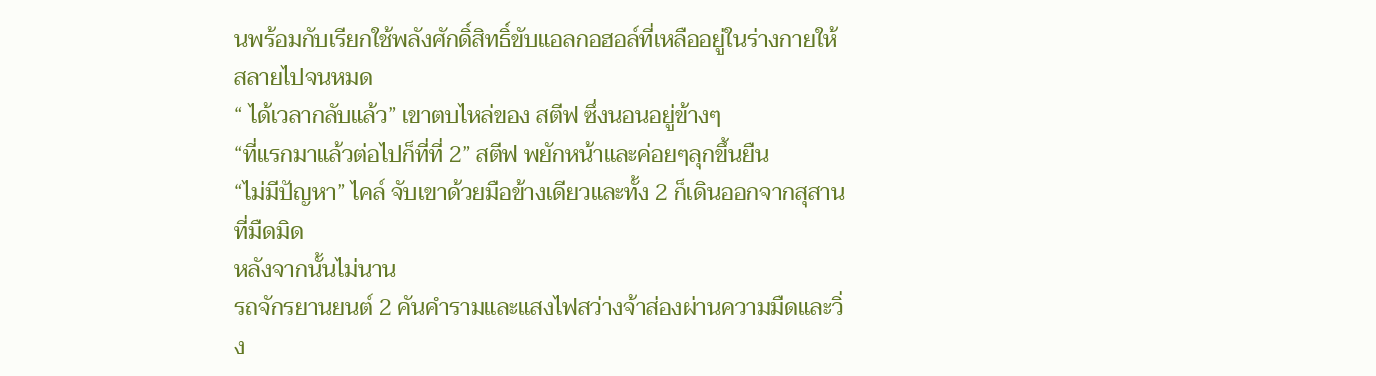นพร้อมกับเรียกใช้พลังศักดิ์สิทธิ์ขับแอลกอฮอล์ที่เหลืออยู่ในร่างกายให้สลายไปจนหมด
“ ได้เวลากลับแล้ว” เขาตบไหล่ของ สตีฟ ซึ่งนอนอยู่ข้างๆ
“ที่แรกมาแล้วต่อไปก็ที่ที่ 2” สตีฟ พยักหน้าและค่อยๆลุกขึ้นยืน
“ไม่มีปัญหา” ไคล์ จับเขาด้วยมือข้างเดียวและทั้ง 2 ก็เดินออกจากสุสานที่มืดมิด
หลังจากนั้นไม่นาน
รถจักรยานยนต์ 2 คันคำรามและแสงไฟสว่างจ้าส่องผ่านความมืดและวิ่ง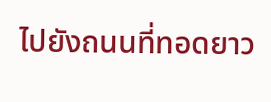ไปยังถนนที่ทอดยาว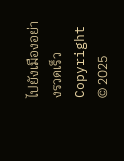ไปยังเมืองอย่างรวดเร็ว
Copyright © 2025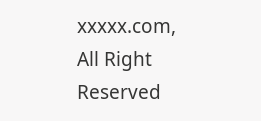xxxxx.com, All Right Reserved